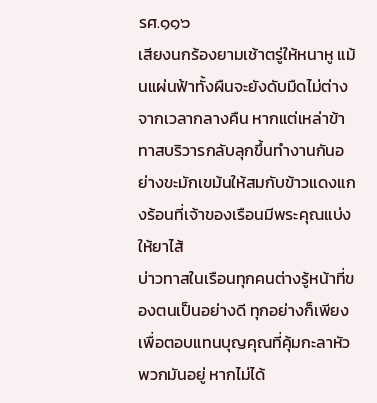รศ.๑๑๖
เสียงนกร้องยามเช้าตรู่ให้หนาหู แม้นแผ่นฟ้าทั้งผืนจะยังดับมืดไม่ต่างจากเวลากลางคืน หากแต่เหล่าข้าทาสบริวารกลับลุกขึ้นทำงานกันอย่างขะมักเขม้นให้สมกับข้าวแดงแกงร้อนที่เจ้าของเรือนมีพระคุณแบ่งให้ยาไส้
บ่าวทาสในเรือนทุกคนต่างรู้หน้าที่ของตนเป็นอย่างดี ทุกอย่างก็เพียงเพื่อตอบแทนบุญคุณที่คุ้มกะลาหัวพวกมันอยู่ หากไม่ได้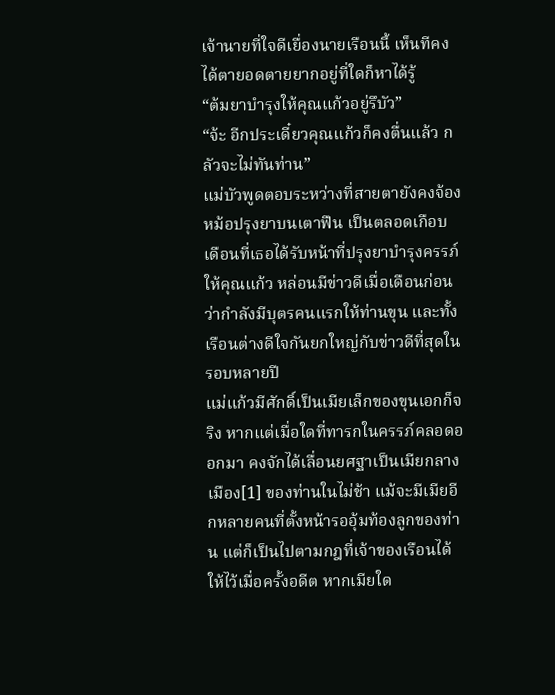เจ้านายที่ใจดีเยื่องนายเรือนนี้ เห็นทีคงได้ตายอดตายยากอยู่ที่ใดก็หาได้รู้
“ต้มยาบำรุงให้คุณแก้วอยู่รึบัว”
“จ้ะ อีกประเดี๋ยวคุณแก้วก็คงตื่นแล้ว กลัวจะไม่ทันท่าน”
แม่บัวพูดตอบระหว่างที่สายตายังคงจ้องหม้อปรุงยาบนเตาฟืน เป็นตลอดเกือบเดือนที่เธอได้รับหน้าที่ปรุงยาบำรุงครรภ์ให้คุณแก้ว หล่อนมีข่าวดีเมื่อเดือนก่อนว่ากำลังมีบุตรคนแรกให้ท่านขุน และทั้งเรือนต่างดีใจกันยกใหญ่กับข่าวดีที่สุดในรอบหลายปี
แม่แก้วมีศักดิ์เป็นเมียเล็กของขุนเอกก็จริง หากแต่เมื่อใดที่ทารกในครรภ์คลอดออกมา คงจักได้เลื่อนยศฐาเป็นเมียกลางเมือง[1] ของท่านในไม่ช้า แม้จะมีเมียอีกหลายคนที่ตั้งหน้ารออุ้มท้องลูกของท่าน แต่ก็เป็นไปตามกฎที่เจ้าของเรือนได้ให้ไว้เมื่อครั้งอดีต หากเมียใด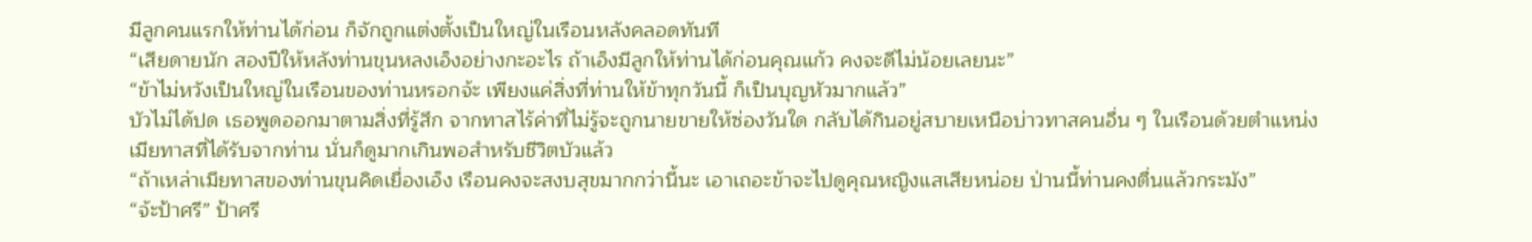มีลูกคนแรกให้ท่านได้ก่อน ก็จักถูกแต่งตั้งเป็นใหญ่ในเรือนหลังคลอดทันที
“เสียดายนัก สองปีให้หลังท่านขุนหลงเอ็งอย่างกะอะไร ถ้าเอ็งมีลูกให้ท่านได้ก่อนคุณแก้ว คงจะดีไม่น้อยเลยนะ”
“ข้าไม่หวังเป็นใหญ่ในเรือนของท่านหรอกจ้ะ เพียงแค่สิ่งที่ท่านให้ข้าทุกวันนี้ ก็เป็นบุญหัวมากแล้ว”
บัวไม่ได้ปด เธอพูดออกมาตามสิ่งที่รู้สึก จากทาสไร้ค่าที่ไม่รู้จะถูกนายขายให้ซ่องวันใด กลับได้กินอยู่สบายเหนือบ่าวทาสคนอื่น ๆ ในเรือนด้วยตำแหน่งเมียทาสที่ได้รับจากท่าน นั่นก็ดูมากเกินพอสำหรับชีวิตบัวแล้ว
“ถ้าเหล่าเมียทาสของท่านขุนคิดเยื่องเอ็ง เรือนคงจะสงบสุขมากกว่านี้นะ เอาเถอะข้าจะไปดูคุณหญิงแสเสียหน่อย ป่านนี้ท่านคงตื่นแล้วกระมัง”
“จ้ะป้าศรี” ป้าศรี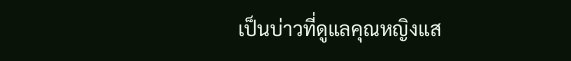เป็นบ่าวที่ดูแลคุณหญิงแส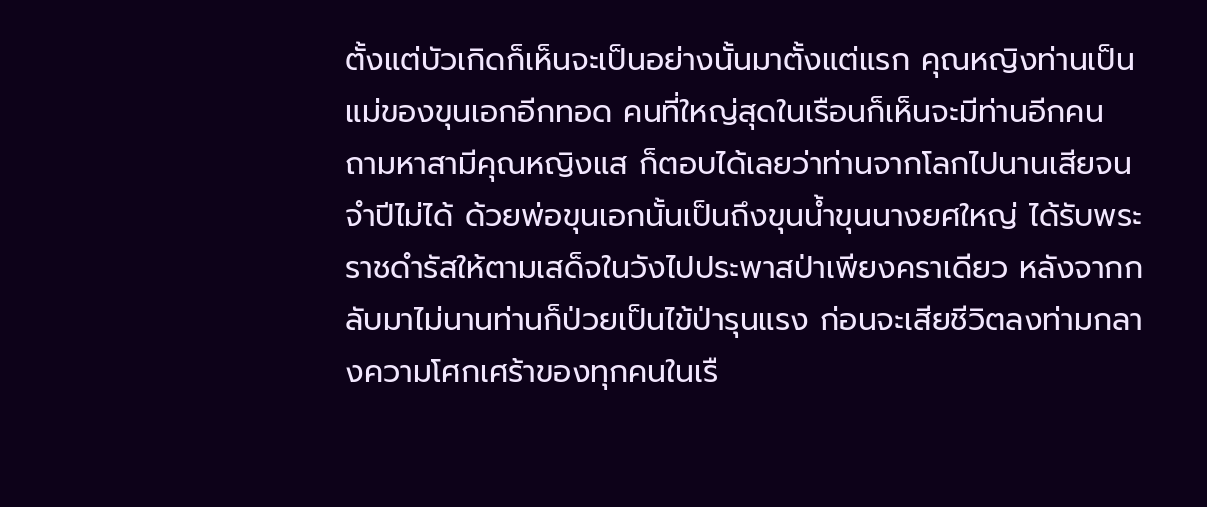ตั้งแต่บัวเกิดก็เห็นจะเป็นอย่างนั้นมาตั้งแต่แรก คุณหญิงท่านเป็นแม่ของขุนเอกอีกทอด คนที่ใหญ่สุดในเรือนก็เห็นจะมีท่านอีกคน
ถามหาสามีคุณหญิงแส ก็ตอบได้เลยว่าท่านจากโลกไปนานเสียจนจำปีไม่ได้ ด้วยพ่อขุนเอกนั้นเป็นถึงขุนน้ำขุนนางยศใหญ่ ได้รับพระราชดำรัสให้ตามเสด็จในวังไปประพาสป่าเพียงคราเดียว หลังจากกลับมาไม่นานท่านก็ป่วยเป็นไข้ป่ารุนแรง ก่อนจะเสียชีวิตลงท่ามกลางความโศกเศร้าของทุกคนในเรื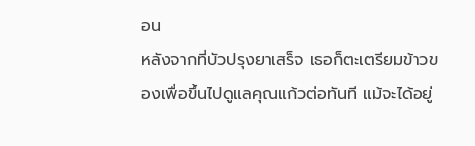อน
หลังจากที่บัวปรุงยาเสร็จ เธอก็ตะเตรียมข้าวของเพื่อขึ้นไปดูแลคุณแก้วต่อทันที แม้จะได้อยู่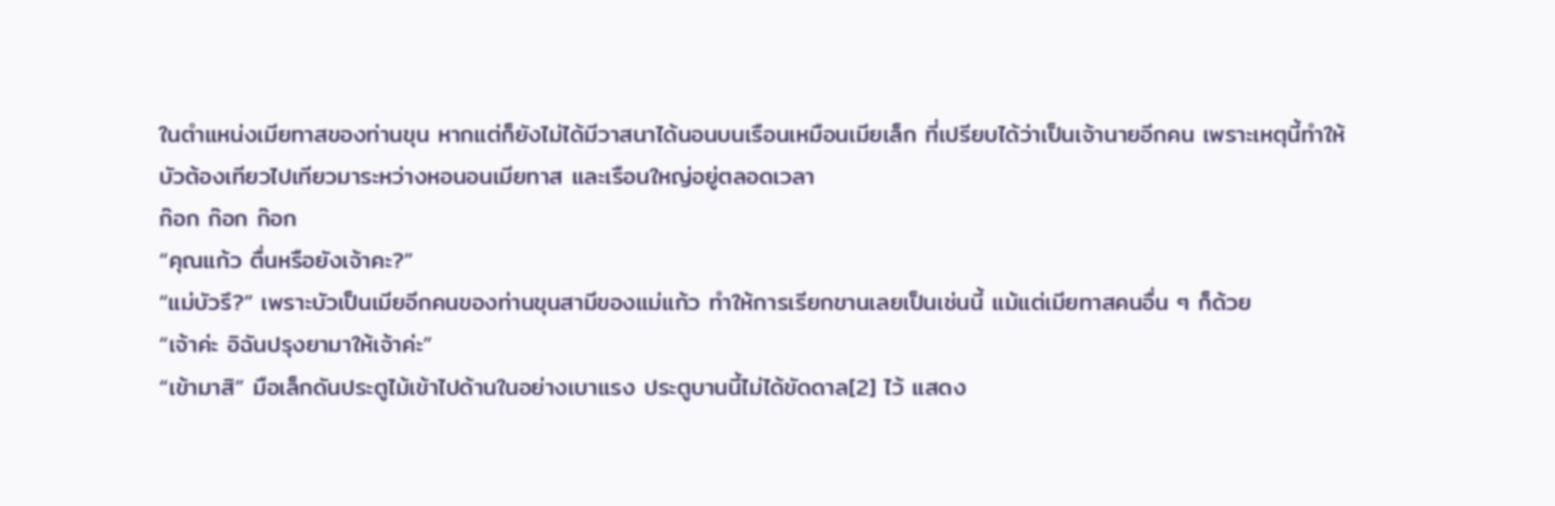ในตำแหน่งเมียทาสของท่านขุน หากแต่ก็ยังไม่ได้มีวาสนาได้นอนบนเรือนเหมือนเมียเล็ก ที่เปรียบได้ว่าเป็นเจ้านายอีกคน เพราะเหตุนี้ทำให้บัวต้องเทียวไปเทียวมาระหว่างหอนอนเมียทาส และเรือนใหญ่อยู่ตลอดเวลา
ก๊อก ก๊อก ก๊อก
“คุณแก้ว ตื่นหรือยังเจ้าคะ?”
“แม่บัวรึ?” เพราะบัวเป็นเมียอีกคนของท่านขุนสามีของแม่แก้ว ทำให้การเรียกขานเลยเป็นเช่นนี้ แม้แต่เมียทาสคนอื่น ๆ ก็ด้วย
“เจ้าค่ะ อิฉันปรุงยามาให้เจ้าค่ะ”
“เข้ามาสิ” มือเล็กดันประตูไม้เข้าไปด้านในอย่างเบาแรง ประตูบานนี้ไม่ได้ขัดดาล[2] ไว้ แสดง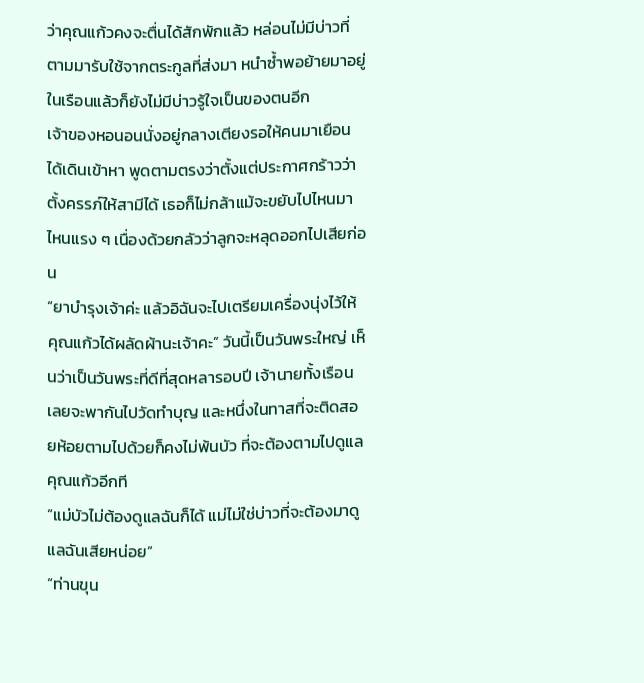ว่าคุณแก้วคงจะตื่นได้สักพักแล้ว หล่อนไม่มีบ่าวที่ตามมารับใช้จากตระกูลที่ส่งมา หนำซ้ำพอย้ายมาอยู่ในเรือนแล้วก็ยังไม่มีบ่าวรู้ใจเป็นของตนอีก
เจ้าของหอนอนนั่งอยู่กลางเตียงรอให้คนมาเยือนได้เดินเข้าหา พูดตามตรงว่าตั้งแต่ประกาศกร้าวว่าตั้งครรภ์ให้สามีได้ เธอก็ไม่กล้าแม้จะขยับไปไหนมาไหนแรง ๆ เนื่องด้วยกลัวว่าลูกจะหลุดออกไปเสียก่อน
“ยาบำรุงเจ้าค่ะ แล้วอิฉันจะไปเตรียมเครื่องนุ่งไว้ให้คุณแก้วได้ผลัดผ้านะเจ้าคะ” วันนี้เป็นวันพระใหญ่ เห็นว่าเป็นวันพระที่ดีที่สุดหลารอบปี เจ้านายทั้งเรือนเลยจะพากันไปวัดทำบุญ และหนึ่งในทาสที่จะติดสอยห้อยตามไปด้วยก็คงไม่พ้นบัว ที่จะต้องตามไปดูแลคุณแก้วอีกที
“แม่บัวไม่ต้องดูแลฉันก็ได้ แม่ไม่ใช่บ่าวที่จะต้องมาดูแลฉันเสียหน่อย”
“ท่านขุน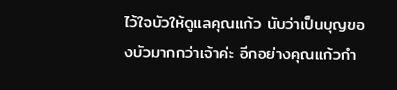ไว้ใจบัวให้ดูแลคุณแก้ว นับว่าเป็นบุญของบัวมากกว่าเจ้าค่ะ อีกอย่างคุณแก้วกำ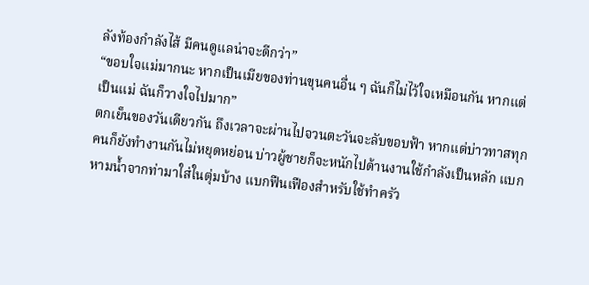ลังท้องกำลังไส้ มีคนดูแลน่าจะดีกว่า”
“ขอบใจแม่มากนะ หากเป็นเมียของท่านขุนคนอื่น ๆ ฉันก็ไม่ไว้ใจเหมือนกัน หากแต่เป็นแม่ ฉันก็วางใจไปมาก”
ตกเย็นของวันเดียวกัน ถึงเวลาจะผ่านไปจวนตะวันจะลับขอบฟ้า หากแต่บ่าวทาสทุกคนก็ยังทำงานกันไม่หยุดหย่อน บ่าวผู้ชายก็จะหนักไปด้านงานใช้กำลังเป็นหลัก แบกหามน้ำจากท่ามาใส่ในตุ่มบ้าง แบกฟืนเฟืองสำหรับใช้ทำครัว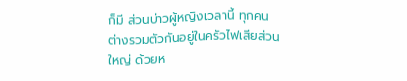ก็มี ส่วนบ่าวผู้หญิงเวลานี้ ทุกคนต่างรวมตัวกันอยู่ในครัวไฟเสียส่วนใหญ่ ด้วยห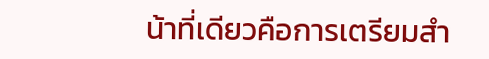น้าที่เดียวคือการเตรียมสำ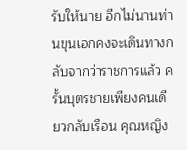รับให้นาย อีกไม่นานท่านขุนเอกคงจะเดินทางกลับจากว่าราชการแล้ว ครั้นบุตรชายเพียงคนเดียวกลับเรือน คุณหญิง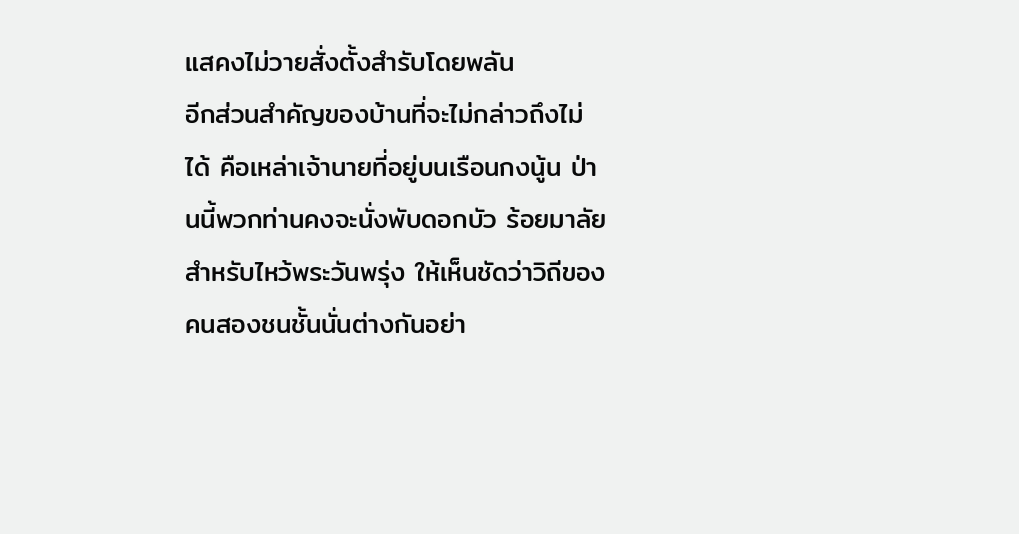แสคงไม่วายสั่งตั้งสำรับโดยพลัน
อีกส่วนสำคัญของบ้านที่จะไม่กล่าวถึงไม่ได้ คือเหล่าเจ้านายที่อยู่บนเรือนกงนู้น ป่านนี้พวกท่านคงจะนั่งพับดอกบัว ร้อยมาลัยสำหรับไหว้พระวันพรุ่ง ให้เห็นชัดว่าวิถีของคนสองชนชั้นนั่นต่างกันอย่า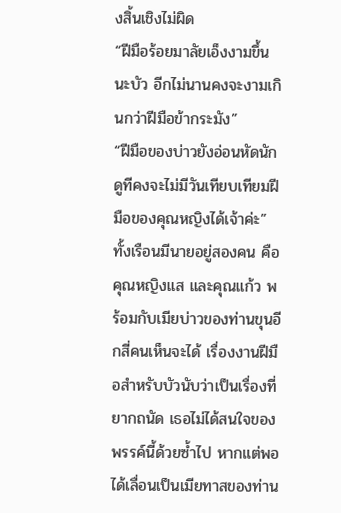งสิ้นเชิงไม่ผิด
“ฝีมือร้อยมาลัยเอ็งงามขึ้นนะบัว อีกไม่นานคงจะงามเกินกว่าฝีมือข้ากระมัง”
“ฝีมือของบ่าวยังอ่อนหัดนัก ดูทีคงจะไม่มีวันเทียบเทียมฝีมือของคุณหญิงได้เจ้าค่ะ” ทั้งเรือนมีนายอยู่สองคน คือคุณหญิงแส และคุณแก้ว พร้อมกับเมียบ่าวของท่านขุนอีกสี่คนเห็นจะได้ เรื่องงานฝีมือสำหรับบัวนับว่าเป็นเรื่องที่ยากถนัด เธอไม่ได้สนใจของพรรค์นี้ด้วยซ้ำไป หากแต่พอได้เลื่อนเป็นเมียทาสของท่าน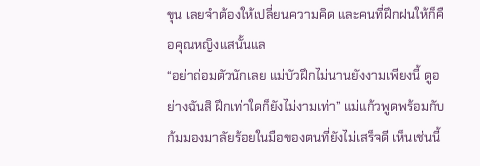ขุน เลยจำต้องให้เปลี่ยนความคิด และคนที่ฝึกฝนให้ก็คือคุณหญิงแสนั้นแล
“อย่าถ่อมตัวนักเลย แม่บัวฝึกไม่นานยังงามเพียงนี้ ดูอย่างฉันสิ ฝึกเท่าใดก็ยังไม่งามเท่า” แม่แก้วพูดพร้อมกับก้มมองมาลัยร้อยในมือของตนที่ยังไม่เสร็จดี เห็นเช่นนี้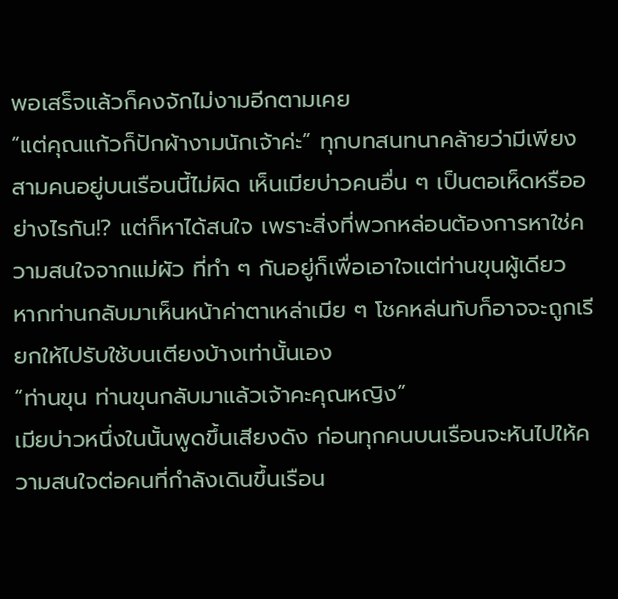พอเสร็จแล้วก็คงจักไม่งามอีกตามเคย
“แต่คุณแก้วก็ปักผ้างามนักเจ้าค่ะ” ทุกบทสนทนาคล้ายว่ามีเพียงสามคนอยู่บนเรือนนี้ไม่ผิด เห็นเมียบ่าวคนอื่น ๆ เป็นตอเห็ดหรืออย่างไรกัน!? แต่ก็หาได้สนใจ เพราะสิ่งที่พวกหล่อนต้องการหาใช่ความสนใจจากแม่ผัว ที่ทำ ๆ กันอยู่ก็เพื่อเอาใจแต่ท่านขุนผู้เดียว หากท่านกลับมาเห็นหน้าค่าตาเหล่าเมีย ๆ โชคหล่นทับก็อาจจะถูกเรียกให้ไปรับใช้บนเตียงบ้างเท่านั้นเอง
“ท่านขุน ท่านขุนกลับมาแล้วเจ้าคะคุณหญิง”
เมียบ่าวหนึ่งในนั้นพูดขึ้นเสียงดัง ก่อนทุกคนบนเรือนจะหันไปให้ความสนใจต่อคนที่กำลังเดินขึ้นเรือน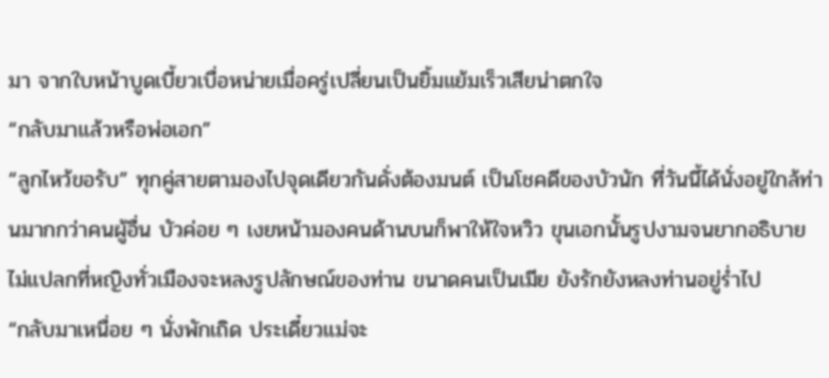มา จากใบหน้าบูดเบี้ยวเบื่อหน่ายเมื่อครู่เปลี่ยนเป็นยิ้มแย้มเร็วเสียน่าตกใจ
“กลับมาแล้วหรือพ่อเอก”
“ลูกไหว้ขอรับ” ทุกคู่สายตามองไปจุดเดียวกันดั่งต้องมนต์ เป็นโชคดีของบัวนัก ที่วันนี้ได้นั่งอยู่ใกล้ท่านมากกว่าคนผู้อื่น บัวค่อย ๆ เงยหน้ามองคนด้านบนก็พาให้ใจหวิว ขุนเอกนั้นรูปงามจนยากอธิบาย ไม่แปลกที่หญิงทั่วเมืองจะหลงรูปลักษณ์ของท่าน ขนาดคนเป็นเมีย ยังรักยังหลงท่านอยู่ร่ำไป
“กลับมาเหนื่อย ๆ นั่งพักเถิด ประเดี๋ยวแม่จะ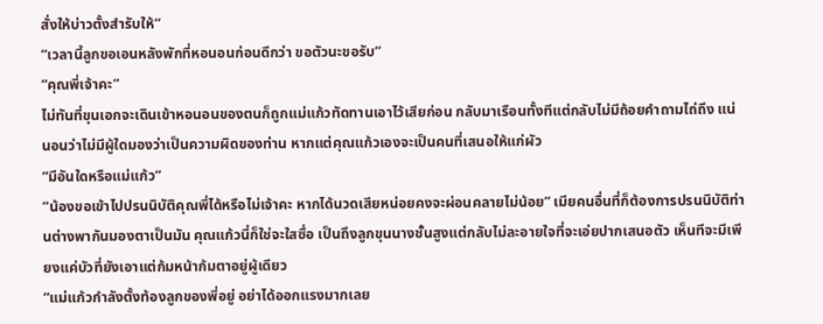สั่งให้บ่าวตั้งสำรับให้”
“เวลานี้ลูกขอเอนหลังพักที่หอนอนก่อนดีกว่า ขอตัวนะขอรับ”
“คุณพี่เจ้าคะ”
ไม่ทันที่ขุนเอกจะเดินเข้าหอนอนของตนก็ถูกแม่แก้วทัดทานเอาไว้เสียก่อน กลับมาเรือนทั้งทีแต่กลับไม่มีถ้อยคำถามไถ่ถึง แน่นอนว่าไม่มีผู้ใดมองว่าเป็นความผิดของท่าน หากแต่คุณแก้วเองจะเป็นคนที่เสนอให้แก่ผัว
“มีอันใดหรือแม่แก้ว”
“น้องขอเข้าไปปรนนิบัติคุณพี่ได้หรือไม่เจ้าคะ หากได้นวดเสียหน่อยคงจะผ่อนคลายไม่น้อย” เมียคนอื่นที่ก็ต้องการปรนนิบัติท่านต่างพากันมองตาเป็นมัน คุณแก้วนี่ก็ใช่จะใสซื่อ เป็นถึงลูกขุนนางชั้นสูงแต่กลับไม่ละอายใจที่จะเอ่ยปากเสนอตัว เห็นทีจะมีเพียงแค่บัวที่ยังเอาแต่ก้มหน้าก้มตาอยู่ผู้เดียว
“แม่แก้วกำลังตั้งท้องลูกของพี่อยู่ อย่าได้ออกแรงมากเลย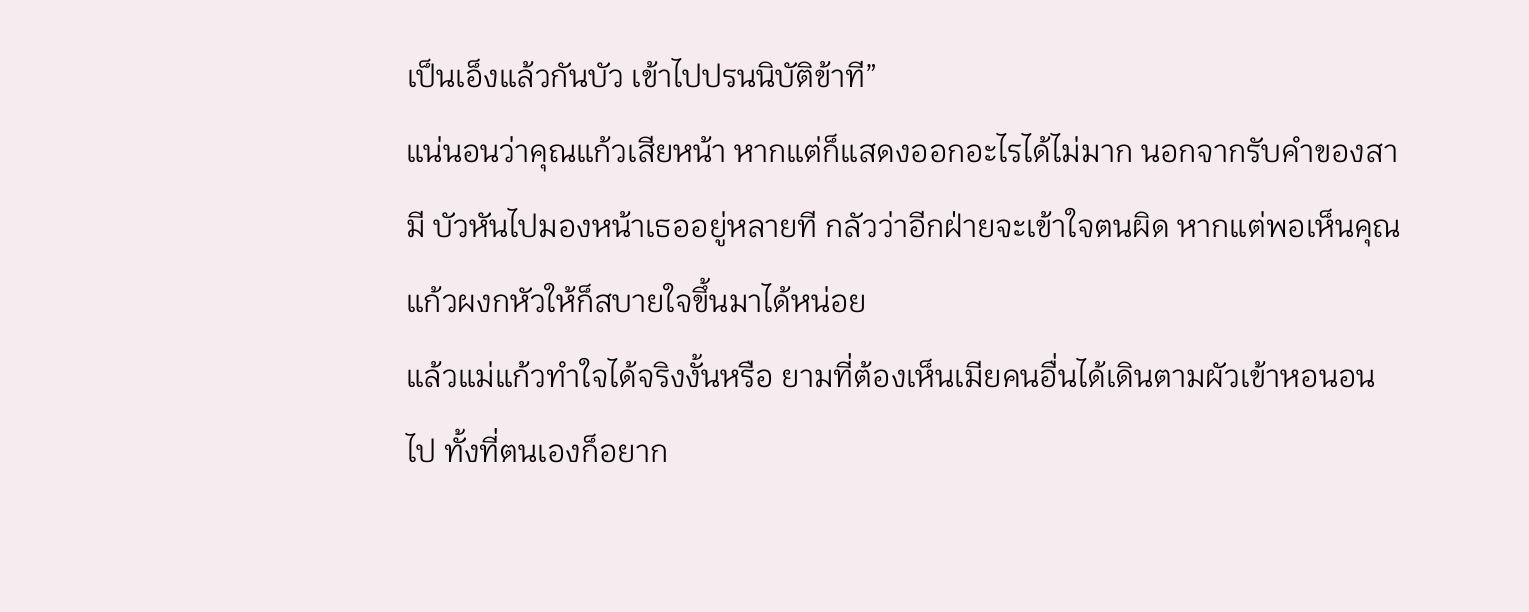เป็นเอ็งแล้วกันบัว เข้าไปปรนนิบัติข้าที”
แน่นอนว่าคุณแก้วเสียหน้า หากแต่ก็แสดงออกอะไรได้ไม่มาก นอกจากรับคำของสามี บัวหันไปมองหน้าเธออยู่หลายที กลัวว่าอีกฝ่ายจะเข้าใจตนผิด หากแต่พอเห็นคุณแก้วผงกหัวให้ก็สบายใจขึ้นมาได้หน่อย
แล้วแม่แก้วทำใจได้จริงงั้นหรือ ยามที่ต้องเห็นเมียคนอื่นได้เดินตามผัวเข้าหอนอนไป ทั้งที่ตนเองก็อยาก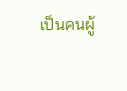เป็นคนผู้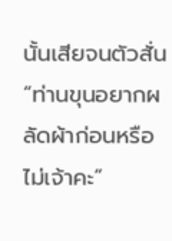นั้นเสียจนตัวสั่น
“ท่านขุนอยากผลัดผ้าก่อนหรือไม่เจ้าคะ”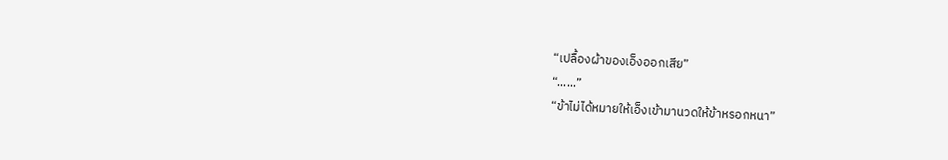“เปลื้องผ้าของเอ็งออกเสีย”
“......”
“ข้าไม่ได้หมายให้เอ็งเข้ามานวดให้ข้าหรอกหนา”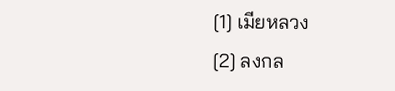[1] เมียหลวง
[2] ลงกล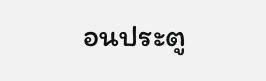อนประตู